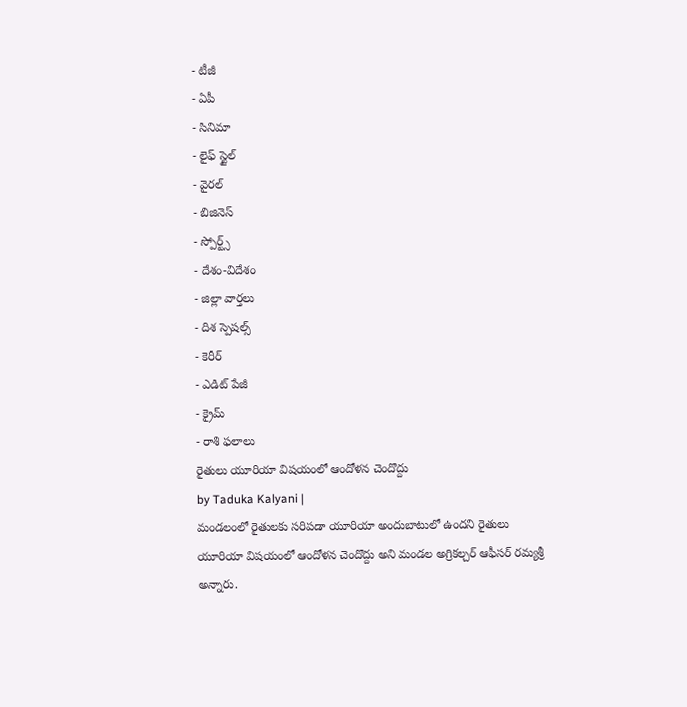- టీజీ
- ఏపీ
- సినిమా
- లైఫ్ స్టైల్
- వైరల్
- బిజినెస్
- స్పోర్ట్స్
- దేశం-విదేశం
- జిల్లా వార్తలు
- దిశ స్పెషల్స్
- కెరీర్
- ఎడిట్ పేజీ
- క్రైమ్
- రాశి ఫలాలు
రైతులు యూరియా విషయంలో ఆందోళన చెందొద్దు
by Taduka Kalyani |
మండలంలో రైతులకు సరిపడా యూరియా అందుబాటులో ఉందని రైతులు యూరియా విషయంలో ఆందోళన చెందొద్దు అని మండల అగ్రికల్చర్ ఆఫీసర్ రమ్యశ్రీ అన్నారు.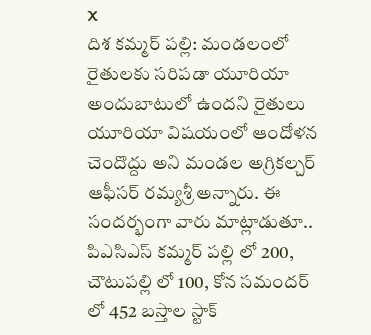X
దిశ కమ్మర్ పల్లి: మండలంలో రైతులకు సరిపడా యూరియా అందుబాటులో ఉందని రైతులు యూరియా విషయంలో ఆందోళన చెందొద్దు అని మండల అగ్రికల్చర్ ఆఫీసర్ రమ్యశ్రీ అన్నారు. ఈ సందర్భంగా వారు మాట్లాడుతూ.. పిఎసిఎస్ కమ్మర్ పల్లి లో 200, చౌటుపల్లి లో 100, కోన సమందర్ లో 452 బస్తాల స్టాక్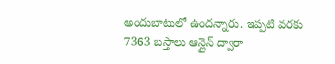అందుబాటులో ఉందన్నారు. ఇప్పటి వరకు 7363 బస్తాలు ఆన్లైన్ ద్వారా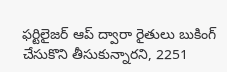ఫర్టిలైజర్ ఆప్ ద్వారా రైతులు బుకింగ్ చేసుకొని తీసుకున్నారని, 2251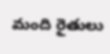మంది రైతులు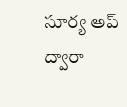సూర్య అప్ ద్వారా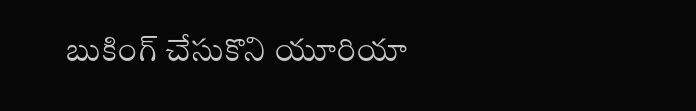బుకింగ్ చేసుకొని యూరియా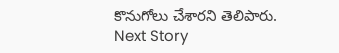కొనుగోలు చేశారని తెలిపారు.
Next Story